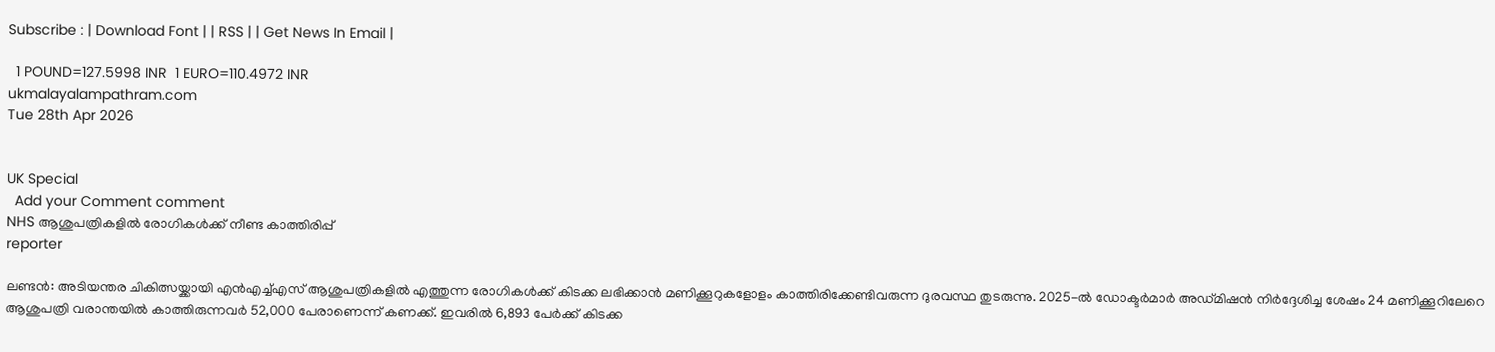Subscribe : | Download Font | | RSS | | Get News In Email |

  1 POUND=127.5998 INR  1 EURO=110.4972 INR
ukmalayalampathram.com
Tue 28th Apr 2026


UK Special
  Add your Comment comment
NHS ആശുപത്രികളില്‍ രോഗികള്‍ക്ക് നീണ്ട കാത്തിരിപ്പ്
reporter

ലണ്ടന്‍: അടിയന്തര ചികിത്സയ്ക്കായി എന്‍എച്ച്എസ് ആശുപത്രികളില്‍ എത്തുന്ന രോഗികള്‍ക്ക് കിടക്ക ലഭിക്കാന്‍ മണിക്കൂറുകളോളം കാത്തിരിക്കേണ്ടിവരുന്ന ദുരവസ്ഥ തുടരുന്നു. 2025-ല്‍ ഡോക്ടര്‍മാര്‍ അഡ്മിഷന്‍ നിര്‍ദ്ദേശിച്ച ശേഷം 24 മണിക്കൂറിലേറെ ആശുപത്രി വരാന്തയില്‍ കാത്തിരുന്നവര്‍ 52,000 പേരാണെന്ന് കണക്ക്. ഇവരില്‍ 6,893 പേര്‍ക്ക് കിടക്ക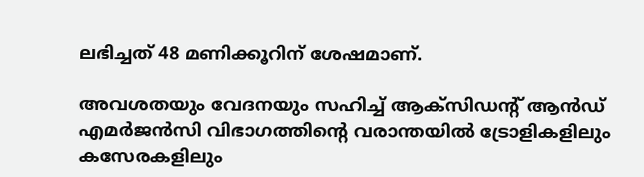ലഭിച്ചത് 48 മണിക്കൂറിന് ശേഷമാണ്.

അവശതയും വേദനയും സഹിച്ച് ആക്സിഡന്റ് ആന്‍ഡ് എമര്‍ജന്‍സി വിഭാഗത്തിന്റെ വരാന്തയില്‍ ട്രോളികളിലും കസേരകളിലും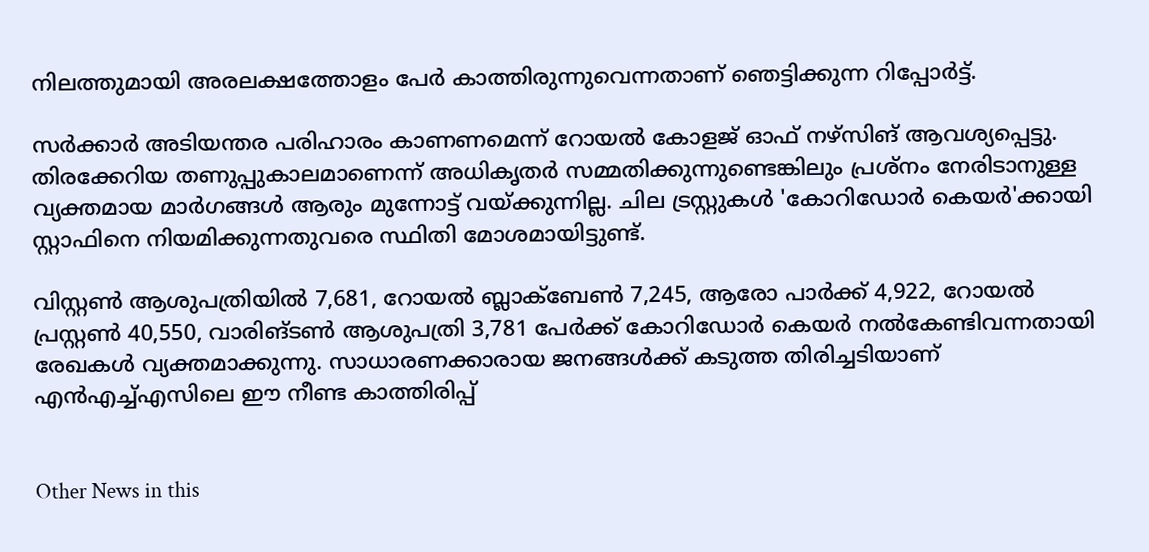നിലത്തുമായി അരലക്ഷത്തോളം പേര്‍ കാത്തിരുന്നുവെന്നതാണ് ഞെട്ടിക്കുന്ന റിപ്പോര്‍ട്ട്.

സര്‍ക്കാര്‍ അടിയന്തര പരിഹാരം കാണണമെന്ന് റോയല്‍ കോളജ് ഓഫ് നഴ്സിങ് ആവശ്യപ്പെട്ടു. തിരക്കേറിയ തണുപ്പുകാലമാണെന്ന് അധികൃതര്‍ സമ്മതിക്കുന്നുണ്ടെങ്കിലും പ്രശ്‌നം നേരിടാനുള്ള വ്യക്തമായ മാര്‍ഗങ്ങള്‍ ആരും മുന്നോട്ട് വയ്ക്കുന്നില്ല. ചില ട്രസ്റ്റുകള്‍ 'കോറിഡോര്‍ കെയര്‍'ക്കായി സ്റ്റാഫിനെ നിയമിക്കുന്നതുവരെ സ്ഥിതി മോശമായിട്ടുണ്ട്.

വിസ്റ്റണ്‍ ആശുപത്രിയില്‍ 7,681, റോയല്‍ ബ്ലാക്ബേണ്‍ 7,245, ആരോ പാര്‍ക്ക് 4,922, റോയല്‍ പ്രസ്റ്റണ്‍ 40,550, വാരിങ്ടണ്‍ ആശുപത്രി 3,781 പേര്‍ക്ക് കോറിഡോര്‍ കെയര്‍ നല്‍കേണ്ടിവന്നതായി രേഖകള്‍ വ്യക്തമാക്കുന്നു. സാധാരണക്കാരായ ജനങ്ങള്‍ക്ക് കടുത്ത തിരിച്ചടിയാണ് എന്‍എച്ച്എസിലെ ഈ നീണ്ട കാത്തിരിപ്പ്


Other News in this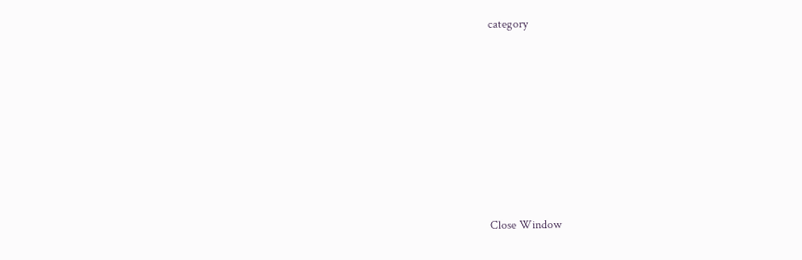category








Close Window